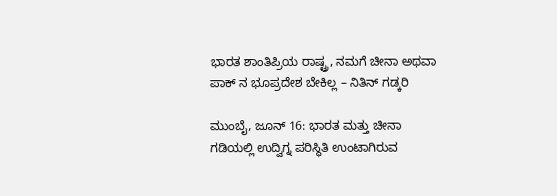ಭಾರತ ಶಾಂತಿಪ್ರಿಯ ರಾಷ್ಟ್ರ, ನಮಗೆ ಚೀನಾ ಅಥವಾ ಪಾಕ್ ನ ಭೂಪ್ರದೇಶ ಬೇಕಿಲ್ಲ – ನಿತಿನ್ ಗಡ್ಕರಿ

ಮುಂಬೈ, ಜೂನ್ 16: ಭಾರತ ಮತ್ತು ಚೀನಾ ಗಡಿಯಲ್ಲಿ ಉದ್ವಿಗ್ನ ಪರಿಸ್ಥಿತಿ ಉಂಟಾಗಿರುವ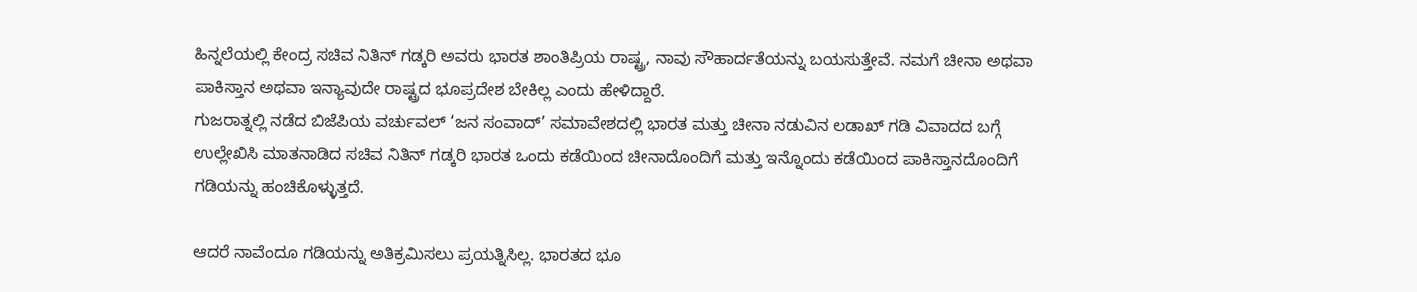ಹಿನ್ನಲೆಯಲ್ಲಿ ಕೇಂದ್ರ ಸಚಿವ ನಿತಿನ್ ಗಡ್ಕರಿ ಅವರು ಭಾರತ ಶಾಂತಿಪ್ರಿಯ ರಾಷ್ಟ್ರ, ನಾವು ಸೌಹಾರ್ದತೆಯನ್ನು ಬಯಸುತ್ತೇವೆ. ನಮಗೆ ಚೀನಾ ಅಥವಾ ಪಾಕಿಸ್ತಾನ ಅಥವಾ ಇನ್ಯಾವುದೇ ರಾಷ್ಟ್ರದ ಭೂಪ್ರದೇಶ ಬೇಕಿಲ್ಲ ಎಂದು ಹೇಳಿದ್ದಾರೆ.
ಗುಜರಾತ್ನಲ್ಲಿ ನಡೆದ ಬಿಜೆಪಿಯ ವರ್ಚುವಲ್ ‘ಜನ ಸಂವಾದ್’ ಸಮಾವೇಶದಲ್ಲಿ ಭಾರತ ಮತ್ತು ಚೀನಾ ನಡುವಿನ ಲಡಾಖ್ ಗಡಿ ವಿವಾದದ ಬಗ್ಗೆ ಉಲ್ಲೇಖಿಸಿ ಮಾತನಾಡಿದ ಸಚಿವ ನಿತಿನ್ ಗಡ್ಕರಿ ಭಾರತ ಒಂದು ಕಡೆಯಿಂದ ಚೀನಾದೊಂದಿಗೆ ಮತ್ತು ಇನ್ನೊಂದು ಕಡೆಯಿಂದ ಪಾಕಿಸ್ತಾನದೊಂದಿಗೆ ಗಡಿಯನ್ನು ಹಂಚಿಕೊಳ್ಳುತ್ತದೆ.

ಆದರೆ ನಾವೆಂದೂ ಗಡಿಯನ್ನು ಅತಿಕ್ರಮಿಸಲು ಪ್ರಯತ್ನಿಸಿಲ್ಲ. ಭಾರತದ ಭೂ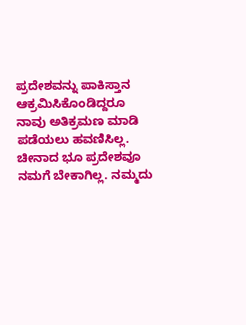ಪ್ರದೇಶವನ್ನು ಪಾಕಿಸ್ತಾನ ಆಕ್ರಮಿಸಿಕೊಂಡಿದ್ದರೂ ನಾವು ಅತಿಕ್ರಮಣ ಮಾಡಿ ಪಡೆಯಲು ಹವಣಿಸಿಲ್ಲ. ಚೀನಾದ ಭೂ ಪ್ರದೇಶವೂ ನಮಗೆ ಬೇಕಾಗಿಲ್ಲ. ನಮ್ಮದು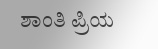ಶಾಂತಿ ಪ್ರಿಯ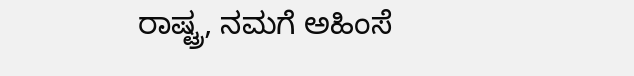ರಾಷ್ಟ್ರ, ನಮಗೆ ಅಹಿಂಸೆ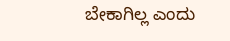ಬೇಕಾಗಿಲ್ಲ ಎಂದು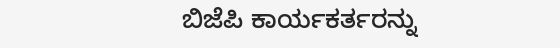ಬಿಜೆಪಿ ಕಾರ್ಯಕರ್ತರನ್ನು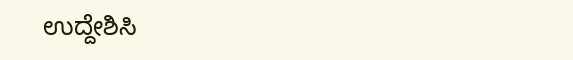ಉದ್ದೇಶಿಸಿ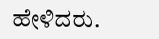ಹೇಳಿದರು.